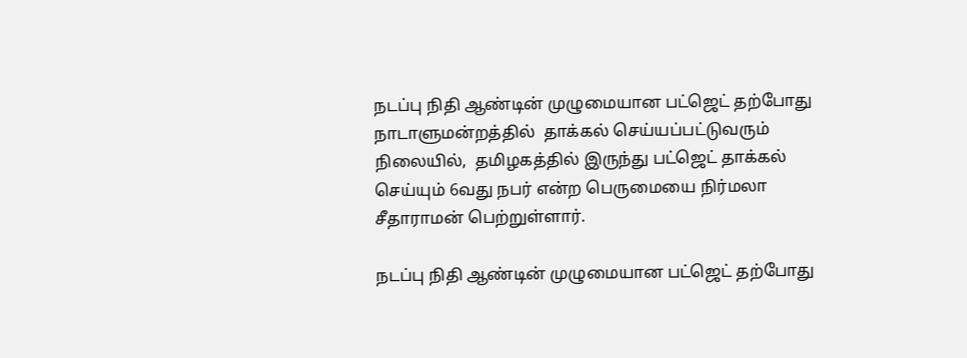நடப்பு நிதி ஆண்டின் முழுமையான பட்ஜெட் தற்போது நாடாளுமன்றத்தில்  தாக்கல் செய்யப்பட்டுவரும் நிலையில்,  தமிழகத்தில் இருந்து பட்ஜெட் தாக்கல் செய்யும் 6வது நபர் என்ற பெருமையை நிர்மலா சீதாராமன் பெற்றுள்ளார்.

நடப்பு நிதி ஆண்டின் முழுமையான பட்ஜெட் தற்போது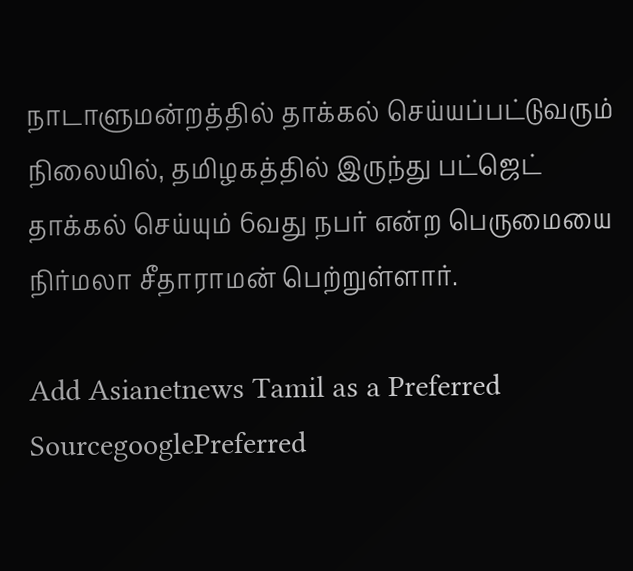நாடாளுமன்றத்தில் தாக்கல் செய்யப்பட்டுவரும் நிலையில், தமிழகத்தில் இருந்து பட்ஜெட் தாக்கல் செய்யும் 6வது நபர் என்ற பெருமையை நிர்மலா சீதாராமன் பெற்றுள்ளார்.

Add Asianetnews Tamil as a Preferred SourcegooglePreferred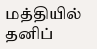மத்தியில் தனிப்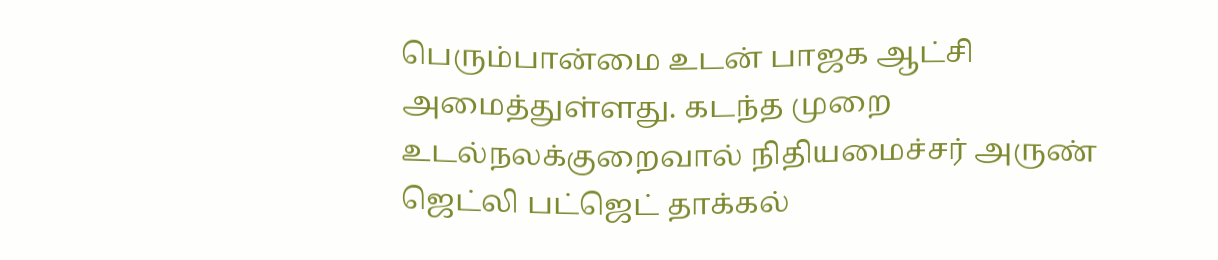பெரும்பான்மை உடன் பாஜக ஆட்சி அமைத்துள்ளது. கடந்த முறை உடல்நலக்குறைவால் நிதியமைச்சர் அருண் ஜெட்லி பட்ஜெட் தாக்கல்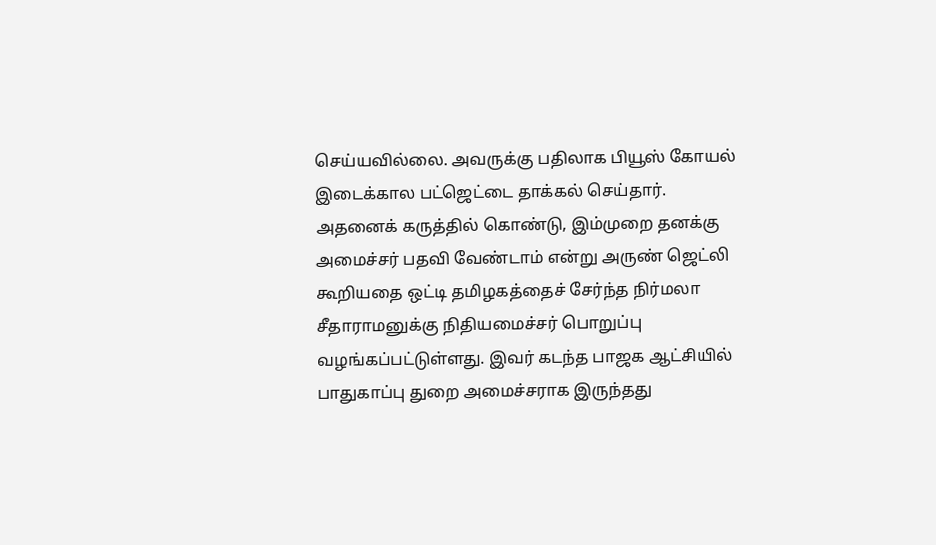செய்யவில்லை. அவருக்கு பதிலாக பியூஸ் கோயல் இடைக்கால பட்ஜெட்டை தாக்கல் செய்தார். அதனைக் கருத்தில் கொண்டு, இம்முறை தனக்கு அமைச்சர் பதவி வேண்டாம் என்று அருண் ஜெட்லி கூறியதை ஒட்டி தமிழகத்தைச் சேர்ந்த நிர்மலா சீதாராமனுக்கு நிதியமைச்சர் பொறுப்பு வழங்கப்பட்டுள்ளது. இவர் கடந்த பாஜக ஆட்சியில் பாதுகாப்பு துறை அமைச்சராக இருந்தது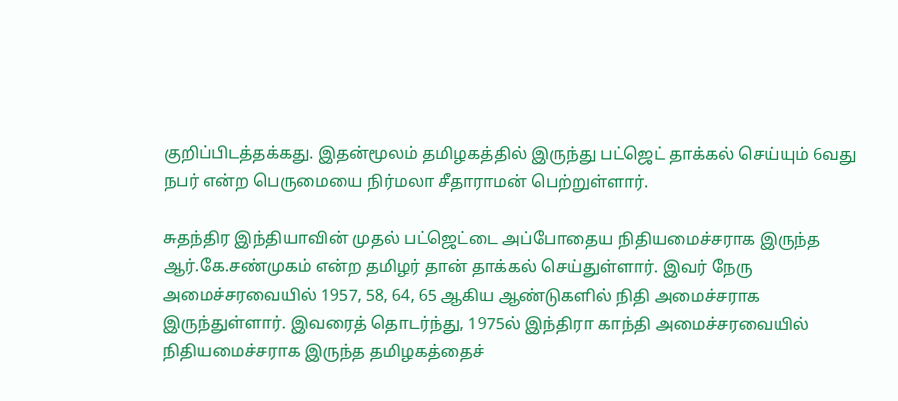குறிப்பிடத்தக்கது. இதன்மூலம் தமிழகத்தில் இருந்து பட்ஜெட் தாக்கல் செய்யும் 6வது நபர் என்ற பெருமையை நிர்மலா சீதாராமன் பெற்றுள்ளார்.

சுதந்திர இந்தியாவின் முதல் பட்ஜெட்டை அப்போதைய நிதியமைச்சராக இருந்த ஆர்.கே.சண்முகம் என்ற தமிழர் தான் தாக்கல் செய்துள்ளார். இவர் நேரு அமைச்சரவையில் 1957, 58, 64, 65 ஆகிய ஆண்டுகளில் நிதி அமைச்சராக இருந்துள்ளார். இவரைத் தொடர்ந்து, 1975ல் இந்திரா காந்தி அமைச்சரவையில் நிதியமைச்சராக இருந்த தமிழகத்தைச்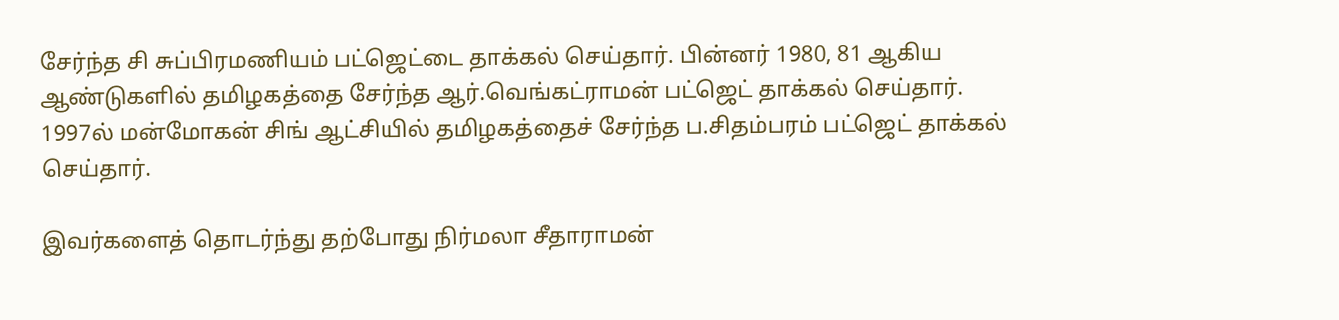சேர்ந்த சி சுப்பிரமணியம் பட்ஜெட்டை தாக்கல் செய்தார். பின்னர் 1980, 81 ஆகிய ஆண்டுகளில் தமிழகத்தை சேர்ந்த ஆர்.வெங்கட்ராமன் பட்ஜெட் தாக்கல் செய்தார். 1997ல் மன்மோகன் சிங் ஆட்சியில் தமிழகத்தைச் சேர்ந்த ப.சிதம்பரம் பட்ஜெட் தாக்கல் செய்தார்.

இவர்களைத் தொடர்ந்து தற்போது நிர்மலா சீதாராமன்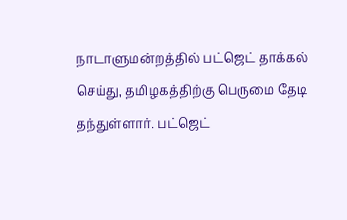நாடாளுமன்றத்தில் பட்ஜெட் தாக்கல் செய்து, தமிழகத்திற்கு பெருமை தேடி தந்துள்ளார். பட்ஜெட்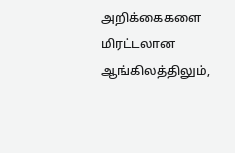அறிக்கைகளை மிரட்டலான ஆங்கிலத்திலும்,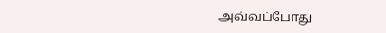அவ்வப்போது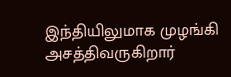இந்தியிலுமாக முழங்கி அசத்திவருகிறார்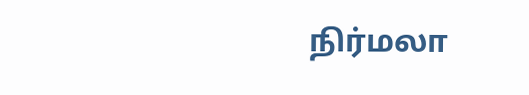நிர்மலா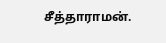சீத்தாராமன்.